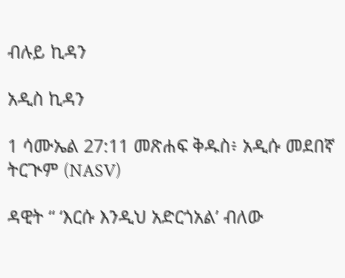ብሉይ ኪዳን

አዲስ ኪዳን

1 ሳሙኤል 27:11 መጽሐፍ ቅዱስ፥ አዲሱ መደበኛ ትርጒም (NASV)

ዳዊት “ ‘እርሱ እንዲህ አድርጎአል’ ብለው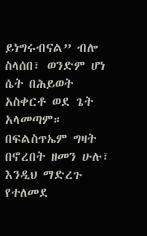ይነግሩብናል” ብሎ ስላሰበ፣ ወንድም ሆነ ሴት በሕይወት አስቀርቶ ወደ ጌት አላመጣም። በፍልስጥኤም ግዛት በኖረበት ዘመን ሁሉ፣ እንዲህ ማድረጉ የተለመደ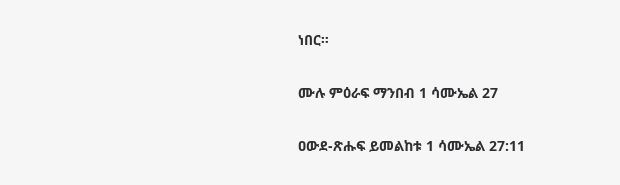ነበር።

ሙሉ ምዕራፍ ማንበብ 1 ሳሙኤል 27

ዐውደ-ጽሑፍ ይመልከቱ 1 ሳሙኤል 27:11